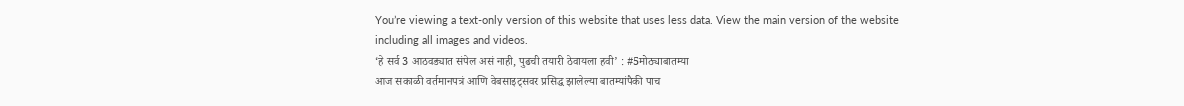You’re viewing a text-only version of this website that uses less data. View the main version of the website including all images and videos.
‘हे सर्व 3 आठवड्यात संपेल असं नाही, पुढची तयारी ठेवायला हवी’ : #5मोठ्याबातम्या
आज सकाळी वर्तमानपत्रं आणि वेबसाइट्सवर प्रसिद्ध झालेल्या बातम्यांपैकी पाच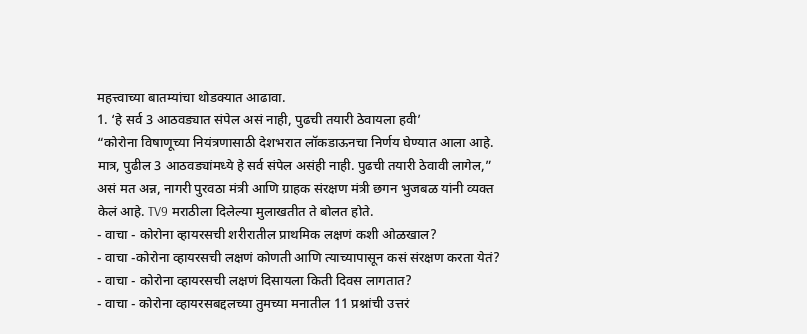महत्त्वाच्या बातम्यांचा थोडक्यात आढावा.
1. ‘हे सर्व 3 आठवड्यात संपेल असं नाही, पुढची तयारी ठेवायला हवी’
“कोरोना विषाणूच्या नियंत्रणासाठी देशभरात लॉकडाऊनचा निर्णय घेण्यात आला आहे. मात्र, पुढील 3 आठवड्यांमध्ये हे सर्व संपेल असंही नाही. पुढची तयारी ठेवावी लागेल,” असं मत अन्न, नागरी पुरवठा मंत्री आणि ग्राहक संरक्षण मंत्री छगन भुजबळ यांनी व्यक्त केलं आहे. TV9 मराठीला दिलेल्या मुलाखतीत ते बोलत होते.
- वाचा - कोरोना व्हायरसची शरीरातील प्राथमिक लक्षणं कशी ओळखाल?
- वाचा -कोरोना व्हायरसची लक्षणं कोणती आणि त्याच्यापासून कसं संरक्षण करता येतं?
- वाचा - कोरोना व्हायरसची लक्षणं दिसायला किती दिवस लागतात?
- वाचा - कोरोना व्हायरसबद्दलच्या तुमच्या मनातील 11 प्रश्नांची उत्तरं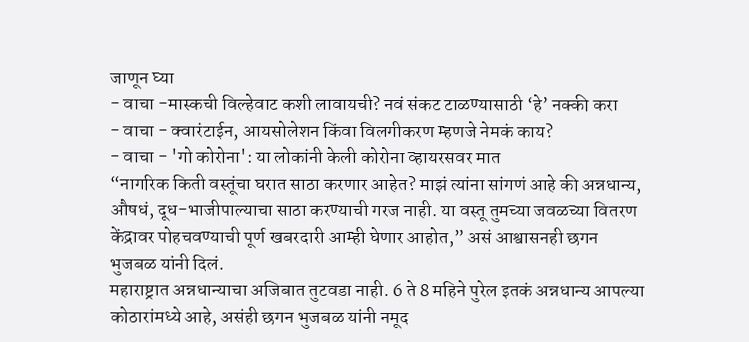जाणून घ्या
- वाचा -मास्कची विल्हेवाट कशी लावायची? नवं संकट टाळण्यासाठी ‘हे’ नक्की करा
- वाचा - क्वारंटाईन, आयसोलेशन किंवा विलगीकरण म्हणजे नेमकं काय?
- वाचा - 'गो कोरोना': या लोकांनी केली कोरोना व्हायरसवर मात
“नागरिक किती वस्तूंचा घरात साठा करणार आहेत? माझं त्यांना सांगणं आहे की अन्नधान्य, औषधं, दूध-भाजीपाल्याचा साठा करण्याची गरज नाही. या वस्तू तुमच्या जवळच्या वितरण केंद्रावर पोहचवण्याची पूर्ण खबरदारी आम्ही घेणार आहोत,” असं आश्वासनही छगन भुजबळ यांनी दिलं.
महाराष्ट्रात अन्नधान्याचा अजिबात तुटवडा नाही. 6 ते 8 महिने पुरेल इतकं अन्नधान्य आपल्या कोठारांमध्ये आहे, असंही छगन भुजबळ यांनी नमूद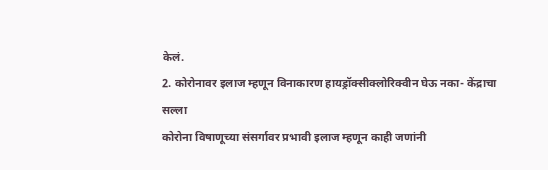केलं.
2. कोरोनावर इलाज म्हणून विनाकारण हायड्रॉक्सीक्लोरिक्वीन घेऊ नका- केंद्राचा सल्ला
कोरोना विषाणूच्या संसर्गावर प्रभावी इलाज म्हणून काही जणांनी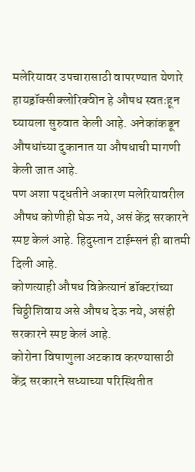मलेरियावर उपचारासाठी वापरण्यात येणारे हायड्रॉक्सीक्लोरिक्वीन हे औषध स्वतःहून घ्यायला सुरुवात केली आहे. अनेकांकडून औषधांच्या दुकानात या औषधाची मागणी केली जात आहे.
पण अशा पद्धतीने अकारण मलेरियावरील औषध कोणीही घेऊ नये, असं केंद्र सरकारने स्पष्ट केलं आहे. हिदुस्तान टाईम्सनं ही बातमी दिली आहे.
कोणत्याही औषध विक्रेत्यानं डॉक्टरांच्या चिठ्ठीशिवाय असे औषध देऊ नये, असंही सरकारने स्पष्ट केलं आहे.
कोरोना विषाणुला अटकाव करण्यासाठी केंद्र सरकारने सध्याच्या परिस्थितीत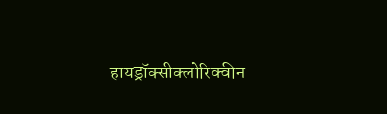हायड्रॉक्सीक्लोरिक्वीन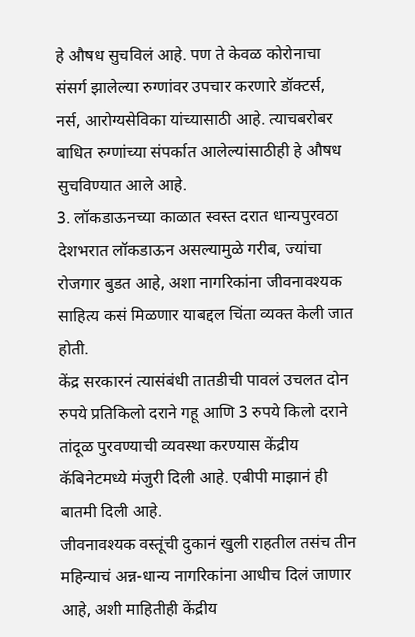हे औषध सुचविलं आहे. पण ते केवळ कोरोनाचा संसर्ग झालेल्या रुग्णांवर उपचार करणारे डॉक्टर्स, नर्स, आरोग्यसेविका यांच्यासाठी आहे. त्याचबरोबर बाधित रुग्णांच्या संपर्कात आलेल्यांसाठीही हे औषध सुचविण्यात आले आहे.
3. लॉकडाऊनच्या काळात स्वस्त दरात धान्यपुरवठा
देशभरात लॉकडाऊन असल्यामुळे गरीब, ज्यांचा रोजगार बुडत आहे, अशा नागरिकांना जीवनावश्यक साहित्य कसं मिळणार याबद्दल चिंता व्यक्त केली जात होती.
केंद्र सरकारनं त्यासंबंधी तातडीची पावलं उचलत दोन रुपये प्रतिकिलो दराने गहू आणि 3 रुपये किलो दराने तांदूळ पुरवण्याची व्यवस्था करण्यास केंद्रीय कॅबिनेटमध्ये मंजुरी दिली आहे. एबीपी माझानं ही बातमी दिली आहे.
जीवनावश्यक वस्तूंची दुकानं खुली राहतील तसंच तीन महिन्याचं अन्न-धान्य नागरिकांना आधीच दिलं जाणार आहे, अशी माहितीही केंद्रीय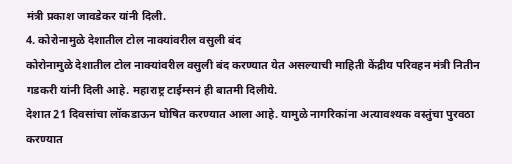मंत्री प्रकाश जावडेकर यांनी दिली.
4. कोरोनामुळे देशातील टोल नाक्यांवरील वसुली बंद
कोरोनामुळे देशातील टोल नाक्यांवरील वसुली बंद करण्यात येत असल्याची माहिती केंद्रीय परिवहन मंत्री नितीन गडकरी यांनी दिली आहे. महाराष्ट्र टाईम्सनं ही बातमी दिलीये.
देशात 21 दिवसांचा लॉकडाऊन घोषित करण्यात आला आहे. यामुळे नागरिकांना अत्यावश्यक वस्तुंचा पुरवठा करण्यात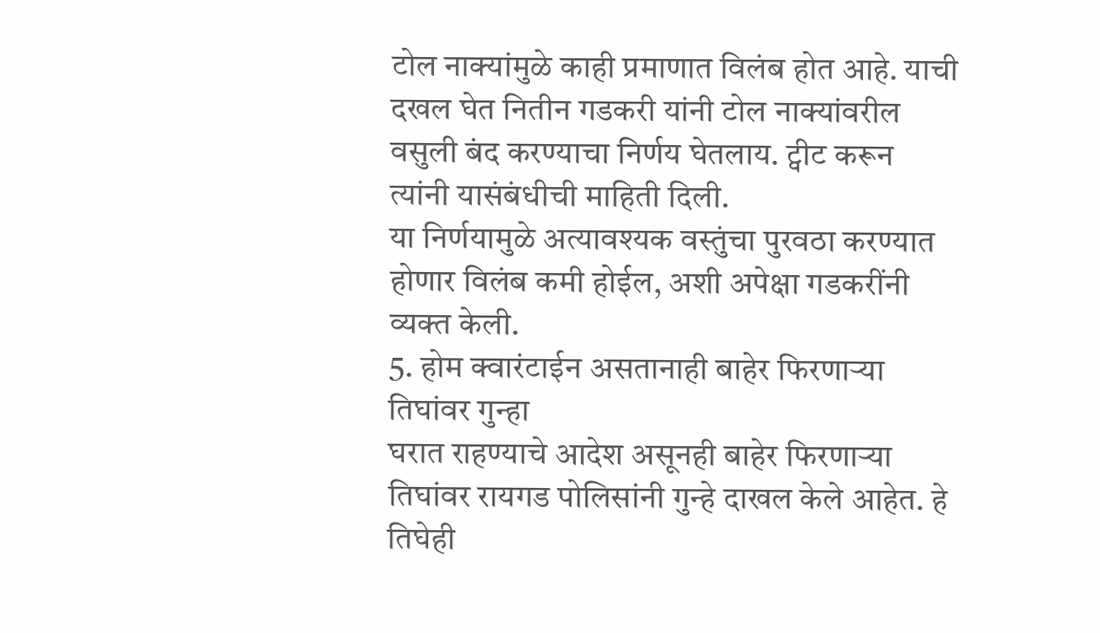टोल नाक्यांमुळे काही प्रमाणात विलंब होत आहे. याची दखल घेत नितीन गडकरी यांनी टोल नाक्यांवरील वसुली बंद करण्याचा निर्णय घेतलाय. ट्वीट करून त्यांनी यासंबंधीची माहिती दिली.
या निर्णयामुळे अत्यावश्यक वस्तुंचा पुरवठा करण्यात होणार विलंब कमी होईल, अशी अपेक्षा गडकरींनी व्यक्त केली.
5. होम क्वारंटाईन असतानाही बाहेर फिरणाऱ्या तिघांवर गुन्हा
घरात राहण्याचे आदेश असूनही बाहेर फिरणाऱ्या तिघांवर रायगड पोलिसांनी गुन्हे दाखल केले आहेत. हे तिघेही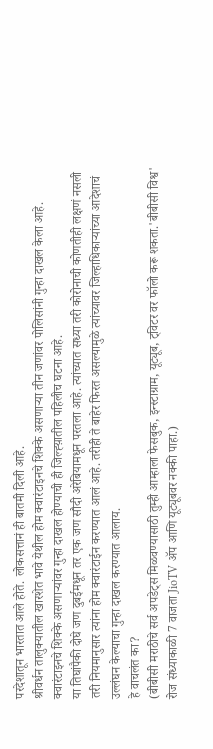परदेशातून भारतात आले होते. लोकसत्तानं ही बातमी दिली आहे.
श्रीवर्धन तालुक्यातील खारशेत भावे येथील होम क्वारंटाइनचे शिक्के असणाऱ्या तीन जणांवर पोलिसांनी गुन्हा दाखल केला आहे. क्वारंटाइनचे शिक्के असणाऱ्यांवर गुन्हा दाखल होण्याची ही जिल्ह्य़ातील पहिलीच घटना आहे.
या तिघांपैकी दोघे जण दुबईमधून तर एक जण सौदी अरेबियामधून परतला आहे. त्यांच्यात सध्या तरी कोरोनाची कोणतीही लक्षणं नसली तरी नियमानुसार त्यांना होम क्वारंटाईन करण्यात आलं आहे. तरीही ते बाहेर फिरत असल्यामुळे त्यांच्यावर जिल्हाधिकाऱ्यांच्या आदेशाचं उल्लंघन केल्याचा गुन्हा दाखल करण्यात आलाय.
हे वाचलंत का?
(बीबीसी मराठीचे सर्व अपडेट्स मिळवण्यासाठी तुम्ही आम्हाला फेसबुक, इन्स्टाग्राम, यूट्यूब, ट्विटर वर फॉलो करू शकता.'बीबीसी विश्व' रोज संध्याकाळी 7 वाजता JioTV ॲप आणि यूट्यूबवर नक्की पाहा.)